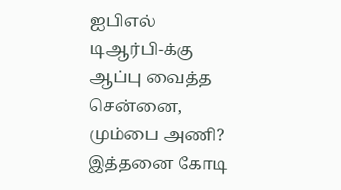ஐபிஎல் டிஆர்பி-க்கு ஆப்பு வைத்த சென்னை, மும்பை அணி? இத்தனை கோடி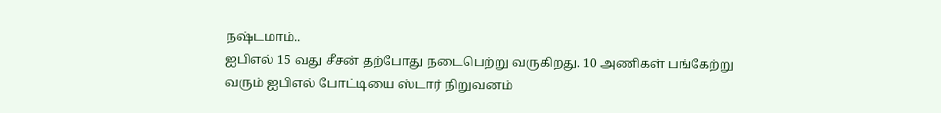நஷ்டமாம்..
ஐபிஎல் 15 வது சீசன் தற்போது நடைபெற்று வருகிறது. 10 அணிகள் பங்கேற்று வரும் ஐபிஎல் போட்டியை ஸ்டார் நிறுவனம்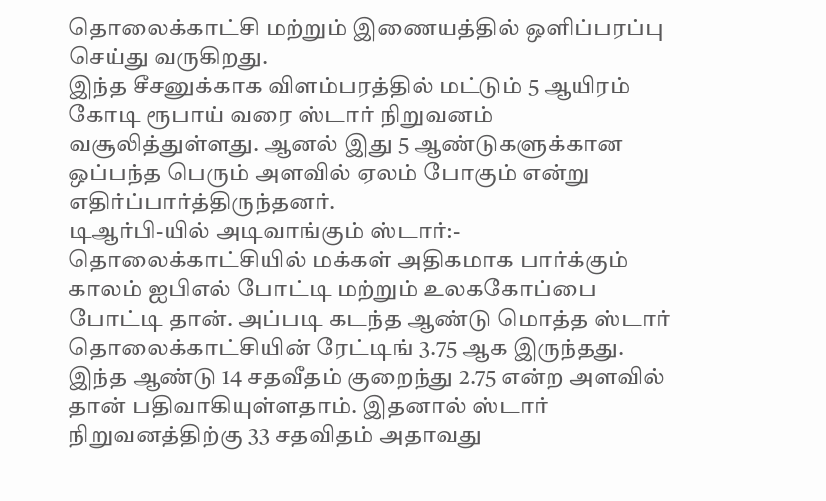தொலைக்காட்சி மற்றும் இணையத்தில் ஒளிப்பரப்பு செய்து வருகிறது.
இந்த சீசனுக்காக விளம்பரத்தில் மட்டும் 5 ஆயிரம் கோடி ரூபாய் வரை ஸ்டார் நிறுவனம் வசூலித்துள்ளது. ஆனல் இது 5 ஆண்டுகளுக்கான ஒப்பந்த பெரும் அளவில் ஏலம் போகும் என்று எதிர்ப்பார்த்திருந்தனர்.
டிஆர்பி-யில் அடிவாங்கும் ஸ்டார்:-
தொலைக்காட்சியில் மக்கள் அதிகமாக பார்க்கும் காலம் ஐபிஎல் போட்டி மற்றும் உலககோப்பை போட்டி தான். அப்படி கடந்த ஆண்டு மொத்த ஸ்டார் தொலைக்காட்சியின் ரேட்டிங் 3.75 ஆக இருந்தது.
இந்த ஆண்டு 14 சதவீதம் குறைந்து 2.75 என்ற அளவில் தான் பதிவாகியுள்ளதாம். இதனால் ஸ்டார் நிறுவனத்திற்கு 33 சதவிதம் அதாவது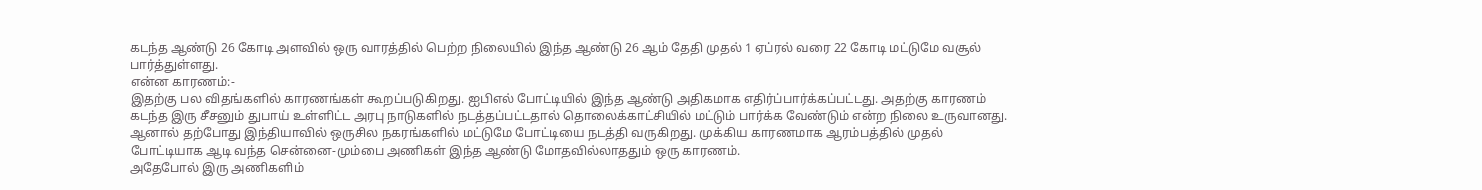கடந்த ஆண்டு 26 கோடி அளவில் ஒரு வாரத்தில் பெற்ற நிலையில் இந்த ஆண்டு 26 ஆம் தேதி முதல் 1 ஏப்ரல் வரை 22 கோடி மட்டுமே வசூல் பார்த்துள்ளது.
என்ன காரணம்:-
இதற்கு பல விதங்களில் காரணங்கள் கூறப்படுகிறது. ஐபிஎல் போட்டியில் இந்த ஆண்டு அதிகமாக எதிர்ப்பார்க்கப்பட்டது. அதற்கு காரணம் கடந்த இரு சீசனும் துபாய் உள்ளிட்ட அரபு நாடுகளில் நடத்தப்பட்டதால் தொலைக்காட்சியில் மட்டும் பார்க்க வேண்டும் என்ற நிலை உருவானது.
ஆனால் தற்போது இந்தியாவில் ஒருசில நகரங்களில் மட்டுமே போட்டியை நடத்தி வருகிறது. முக்கிய காரணமாக ஆரம்பத்தில் முதல் போட்டியாக ஆடி வந்த சென்னை-மும்பை அணிகள் இந்த ஆண்டு மோதவில்லாததும் ஒரு காரணம்.
அதேபோல் இரு அணிகளிம்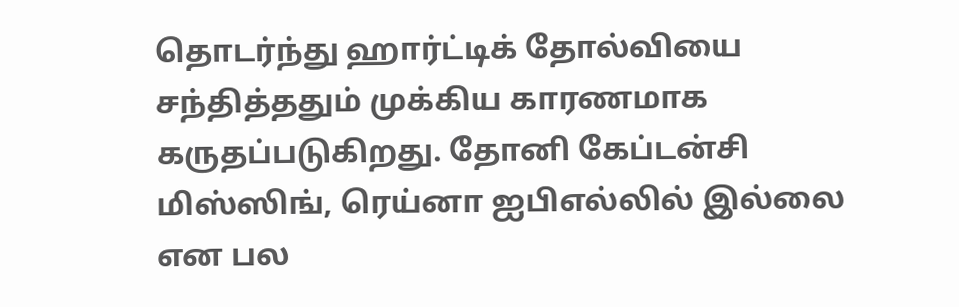தொடர்ந்து ஹார்ட்டிக் தோல்வியை சந்தித்ததும் முக்கிய காரணமாக கருதப்படுகிறது. தோனி கேப்டன்சி மிஸ்ஸிங், ரெய்னா ஐபிஎல்லில் இல்லை என பல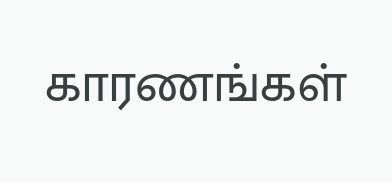காரணங்கள்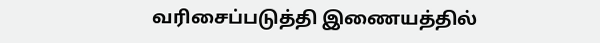வரிசைப்படுத்தி இணையத்தில்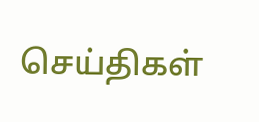செய்திகள்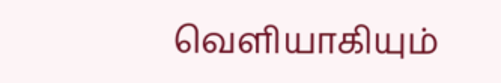வெளியாகியும்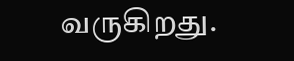வருகிறது.